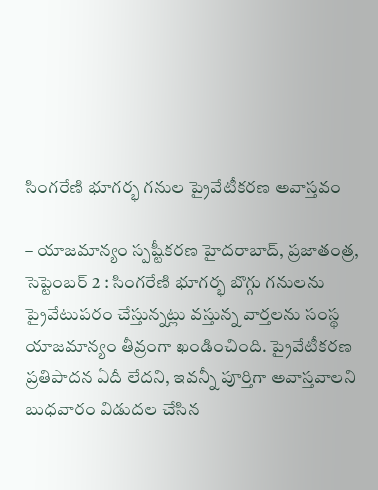సింగరేణి భూగర్భ గనుల ప్రైవేటీకరణ అవాస్తవం

– యాజమాన్యం స్పష్టీకరణ హైదరాబాద్, ప్రజాతంత్ర, సెప్టెంబర్ 2 : సింగరేణి భూగర్భ బొగ్గు గనులను ప్రైవేటుపరం చేస్తున్నట్లు వస్తున్న వార్తలను సంస్థ యాజమాన్యం తీవ్రంగా ఖండించింది. ప్రైవేటీకరణ ప్రతిపాదన ఏదీ లేదని, ఇవన్నీ పూర్తిగా అవాస్తవాలని బుధవారం విడుదల చేసిన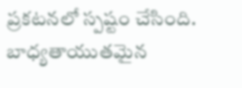ప్రకటనలో స్పష్టం చేసింది. బాధ్యతాయుతమైన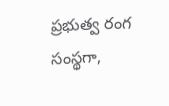ప్రభుత్వ రంగ సంస్థగా,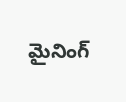మైనింగ్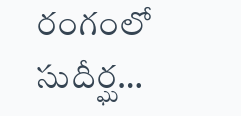రంగంలో సుదీర్ఘ…